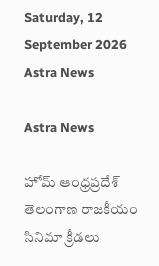Saturday, 12 September 2026
Astra News

Astra News

హోమ్ ఆంధ్రప్రదేశ్ తెలంగాణ రాజకీయం సినిమా క్రీడలు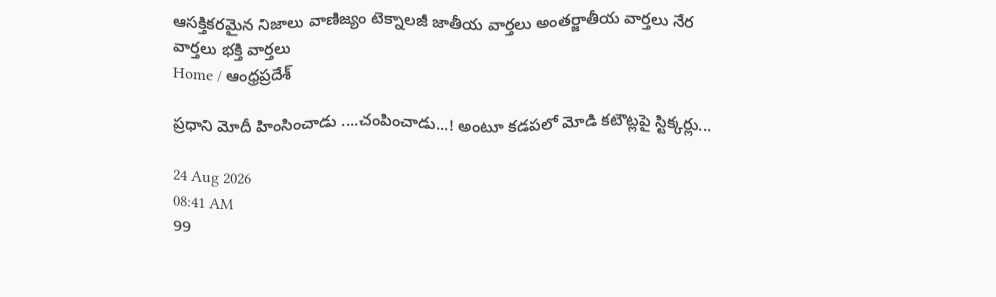ఆసక్తికరమైన నిజాలు వాణిజ్యం టెక్నాలజీ జాతీయ వార్తలు అంతర్జాతీయ వార్తలు నేర వార్తలు భక్తి వార్తలు
Home / ఆంధ్రప్రదేశ్

ప్రధాని మోదీ హింసించాడు ....చంపించాడు...! అంటూ కడపలో మోడి కటౌట్లపై స్టిక్కర్లు...

24 Aug 2026
08:41 AM
99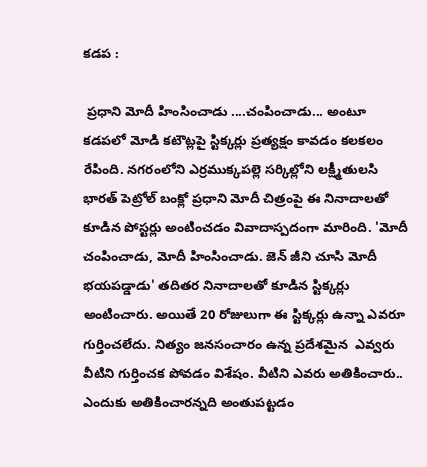కడప :

 ప్రధాని మోదీ హింసించాడు ....చంపించాడు... అంటూ కడపలో మోడి కటౌట్లపై స్టిక్కర్లు ప్రత్యక్షం కావడం కలకలం రేపింది. నగరంలోని ఎర్రముక్కపల్లె సర్కిల్లోని లక్ష్మీతులసి భారత్ పెట్రోల్ బంక్లో ప్రధాని మోదీ చిత్రంపై ఈ నినాదాలతో కూడిన పోస్టర్లు అంటించడం వివాదాస్పదంగా మారింది. 'మోదీ చంపించాడు, మోదీ హింసించాడు. జెన్ జీని చూసి మోదీ భయపడ్డాడు' తదితర నినాదాలతో కూడిన స్టిక్కర్లు అంటించారు. అయితే 20 రోజులుగా ఈ స్టిక్కర్లు ఉన్నా ఎవరూ గుర్తించలేదు. నిత్యం జనసంచారం ఉన్న ప్రదేశమైన  ఎవ్వరు వీటిని గుర్తించక పోవడం విశేషం. వీటిని ఎవరు అతికించారు.. ఎందుకు అతికించారన్నది అంతుపట్టడం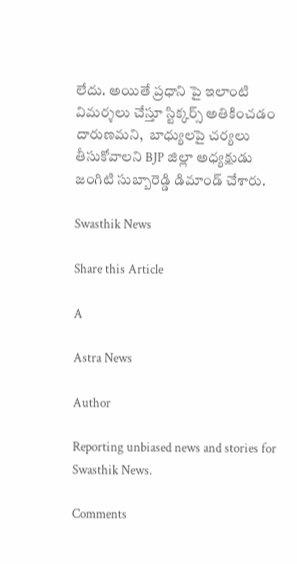లేదు. అయితే ప్రధాని పై ఇలాంటి విమర్శలు చేస్తూ స్టిక్కర్స్ అతికించడం దారుణమని,  బాధ్యులపై చర్యలు తీసుకోవాలని BJP జిల్లా అధ్యక్షుడు జంగిటి సుబ్బారెడ్డి డిమాండ్ చేశారు.

Swasthik News

Share this Article

A

Astra News

Author

Reporting unbiased news and stories for Swasthik News.

Comments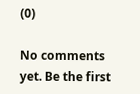(0)

No comments yet. Be the first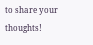to share your thoughts!